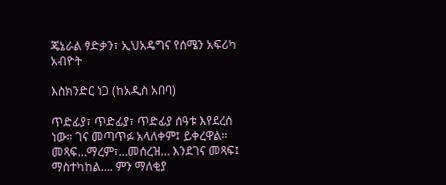ጄኔራል ፃድቃን፣ ኢህአዴግና የሰሜን አፍሪካ አብዮት

እስክንድር ነጋ (ከአዲስ አበባ)

ጥድፊያ፣ ጥድፊያ፣ ጥድፊያ ሰዓቱ እየደረሰ ነው። ገና መጣጥፉ አላለቀም፤ ይቀረዋል። መጻፍ…ማረም፣…መሰረዝ… እንደገና መጻፍ፤ ማስተካከል…. ምን ማለቂያ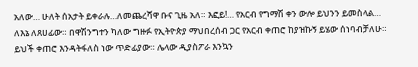አለው… ሁለት ሰአታት ይቀራሉ…ለመጨረሻዋ ቡና ጊዜ አለ። እፎይ!… የአርብ የግማሽ ቀን ውሎ ይህንን ይመስላል… ለእኔ ለጸሀፊው። በዋሽንግተን ካለው ግዙፉ የኢትዮጵያ ማህበረሰብ ጋር የአርብ ቀጠሮ ከያዝኩኝ ይሄው ሰነባብቻለሁ። ይህች ቀጠሮ እንዳትፋለስ ነው ጥድፊያው። ሌላው ዲያስፖራ እንኳን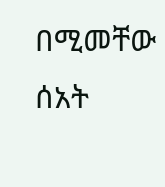በሚመቸው ሰአት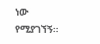ነው የሚያገኘኝ።